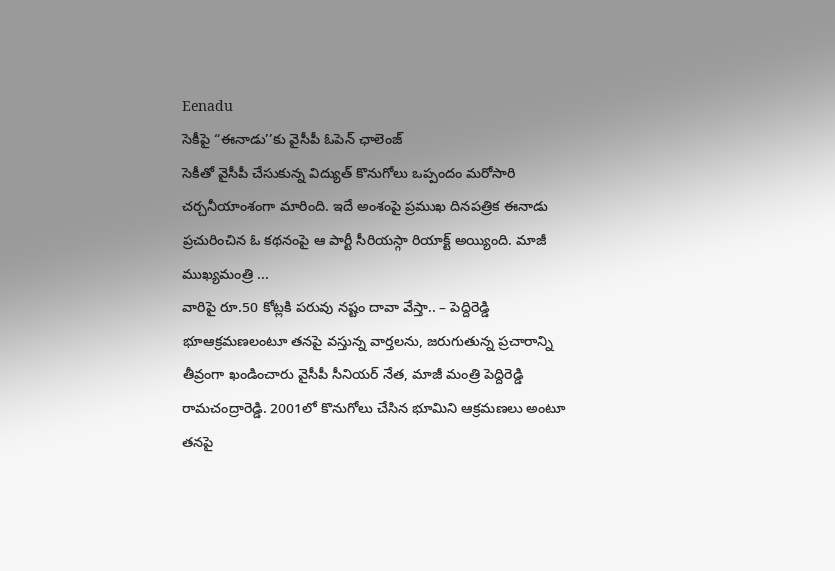Eenadu
సెకీపై “ఈనాడు’’కు వైసీపీ ఓపెన్ ఛాలెంజ్
సెకీతో వైసీపీ చేసుకున్న విద్యుత్ కొనుగోలు ఒప్పందం మరోసారి చర్చనీయాంశంగా మారింది. ఇదే అంశంపై ప్రముఖ దినపత్రిక ఈనాడు ప్రచురించిన ఓ కథనంపై ఆ పార్టీ సీరియస్గా రియాక్ట్ అయ్యింది. మాజీ ముఖ్యమంత్రి ...
వారిపై రూ.50 కోట్లకి పరువు నష్టం దావా వేస్తా.. – పెద్దిరెడ్డి
భూఆక్రమణలంటూ తనపై వస్తున్న వార్తలను, జరుగుతున్న ప్రచారాన్ని తీవ్రంగా ఖండించారు వైసీపీ సీనియర్ నేత, మాజీ మంత్రి పెద్దిరెడ్డి రామచంద్రారెడ్డి. 2001లో కొనుగోలు చేసిన భూమిని ఆక్రమణలు అంటూ తనపై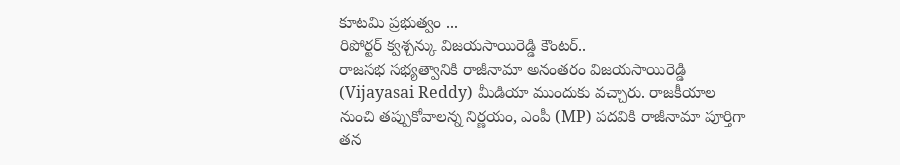కూటమి ప్రభుత్వం ...
రిపోర్టర్ క్వశ్చన్కు విజయసాయిరెడ్డి కౌంటర్..
రాజసభ సభ్యత్వానికి రాజీనామా అనంతరం విజయసాయిరెడ్డి (Vijayasai Reddy) మీడియా ముందుకు వచ్చారు. రాజకీయాల నుంచి తప్పుకోవాలన్న నిర్ణయం, ఎంపీ (MP) పదవికి రాజీనామా పూర్తిగా తన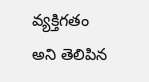వ్యక్తిగతం అని తెలిపిన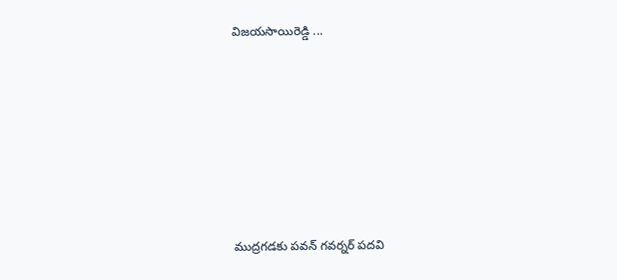విజయసాయిరెడ్డి ...









ముద్రగడకు పవన్ గవర్నర్ పదవి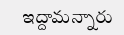ఇద్దామన్నారు